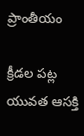ప్రాంతీయం

క్రీడల పట్ల యువత ఆసక్తి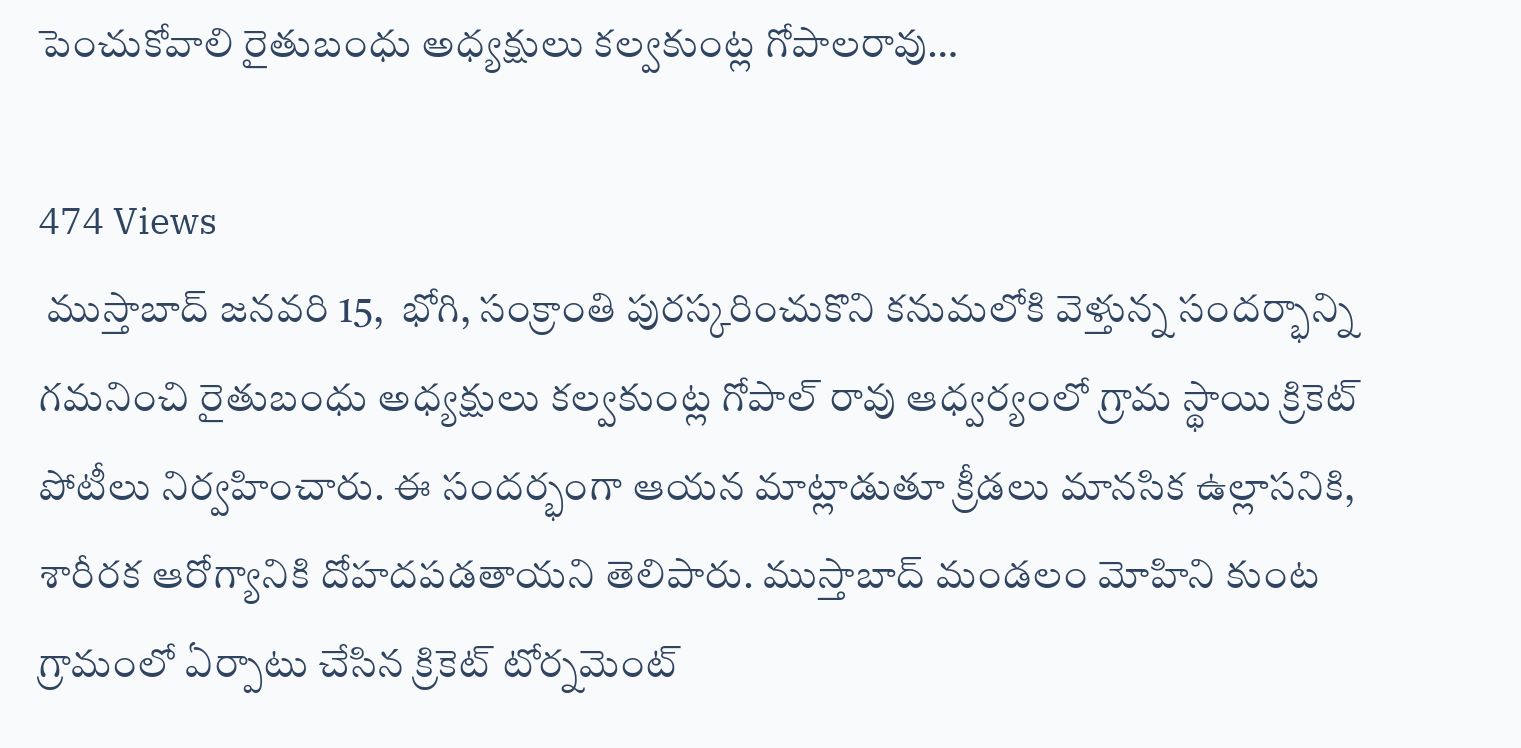పెంచుకోవాలి రైతుబంధు అధ్యక్షులు కల్వకుంట్ల గోపాలరావు…

474 Views
 ముస్తాబాద్ జనవరి 15,  భోగి, సంక్రాంతి పురస్కరించుకొని కనుమలోకి వెళ్తున్న సందర్భాన్ని గమనించి రైతుబంధు అధ్యక్షులు కల్వకుంట్ల గోపాల్ రావు ఆధ్వర్యంలో గ్రామ స్థాయి క్రికెట్ పోటీలు నిర్వహించారు. ఈ సందర్భంగా ఆయన మాట్లాడుతూ క్రీడలు మానసిక ఉల్లాసనికి, శారీరక ఆరోగ్యానికి దోహదపడతాయని తెలిపారు. ముస్తాబాద్ మండలం మోహిని కుంట గ్రామంలో ఏర్పాటు చేసిన క్రికెట్ టోర్నమెంట్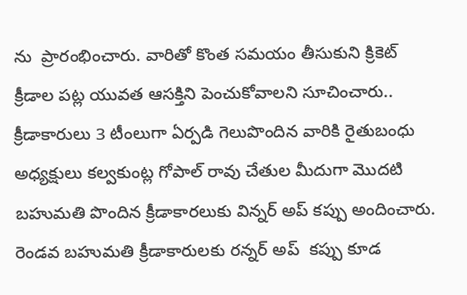ను  ప్రారంభించారు. వారితో కొంత సమయం తీసుకుని క్రికెట్ క్రీడాల పట్ల యువత ఆసక్తిని పెంచుకోవాలని సూచించారు.. క్రీడాకారులు 3 టీంలుగా ఏర్పడి గెలుపొందిన వారికి రైతుబంధు అధ్యక్షులు కల్వకుంట్ల గోపాల్ రావు చేతుల మీదుగా మొదటి బహుమతి పొందిన క్రీడాకారలుకు విన్నర్ అప్ కప్పు అందించారు. రెండవ బహుమతి క్రీడాకారులకు రన్నర్ అప్  కప్పు కూడ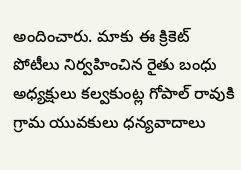అందించారు. మాకు ఈ క్రికెట్ పోటీలు నిర్వహించిన రైతు బంధు అధ్యక్షులు కల్వకుంట్ల గోపాల్ రావుకి గ్రామ యువకులు ధన్యవాదాలు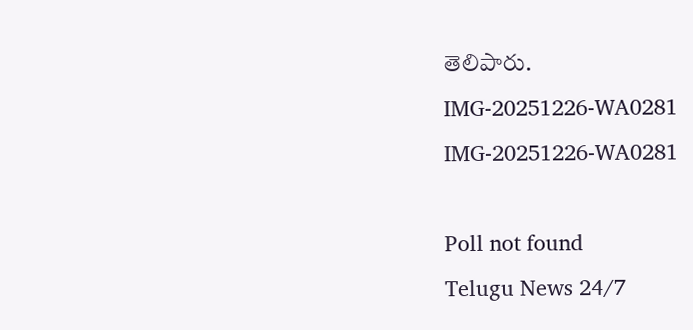తెలిపారు.
IMG-20251226-WA0281
IMG-20251226-WA0281

Poll not found
Telugu News 24/7